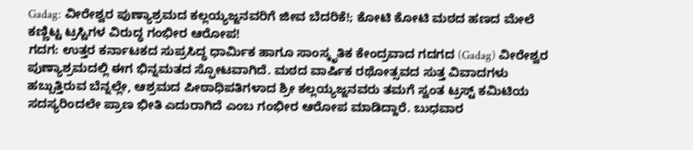Gadag: ವೀರೇಶ್ವರ ಪುಣ್ಯಾಶ್ರಮದ ಕಲ್ಲಯ್ಯಜ್ಜನವರಿಗೆ ಜೀವ ಬೆದರಿಕೆ!; ಕೋಟಿ ಕೋಟಿ ಮಠದ ಹಣದ ಮೇಲೆ ಕಣ್ಣಿಟ್ಟ ಟ್ರಸ್ಟಿಗಳ ವಿರುದ್ಧ ಗಂಭೀರ ಆರೋಪ!
ಗದಗ: ಉತ್ತರ ಕರ್ನಾಟಕದ ಸುಪ್ರಸಿದ್ಧ ಧಾರ್ಮಿಕ ಹಾಗೂ ಸಾಂಸ್ಕೃತಿಕ ಕೇಂದ್ರವಾದ ಗದಗದ (Gadag) ವೀರೇಶ್ವರ ಪುಣ್ಯಾಶ್ರಮದಲ್ಲಿ ಈಗ ಭಿನ್ನಮತದ ಸ್ಫೋಟವಾಗಿದೆ. ಮಠದ ವಾರ್ಷಿಕ ರಥೋತ್ಸವದ ಸುತ್ತ ವಿವಾದಗಳು ಹಬ್ಬುತ್ತಿರುವ ಬೆನ್ನಲ್ಲೇ, ಆಶ್ರಮದ ಪೀಠಾಧಿಪತಿಗಳಾದ ಶ್ರೀ ಕಲ್ಲಯ್ಯಜ್ಜನವರು ತಮಗೆ ಸ್ವಂತ ಟ್ರಸ್ಟ್ ಕಮಿಟಿಯ ಸದಸ್ಯರಿಂದಲೇ ಪ್ರಾಣ ಭೀತಿ ಎದುರಾಗಿದೆ ಎಂಬ ಗಂಭೀರ ಆರೋಪ ಮಾಡಿದ್ದಾರೆ. ಬುಧವಾರ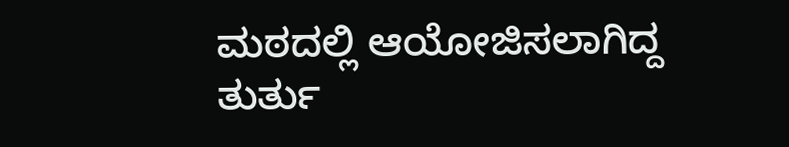ಮಠದಲ್ಲಿ ಆಯೋಜಿಸಲಾಗಿದ್ದ ತುರ್ತು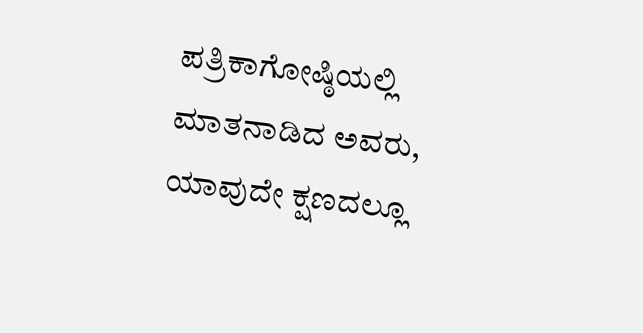ಪತ್ರಿಕಾಗೋಷ್ಠಿಯಲ್ಲಿ ಮಾತನಾಡಿದ ಅವರು, ಯಾವುದೇ ಕ್ಷಣದಲ್ಲೂ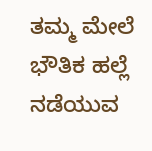ತಮ್ಮ ಮೇಲೆ ಭೌತಿಕ ಹಲ್ಲೆ ನಡೆಯುವ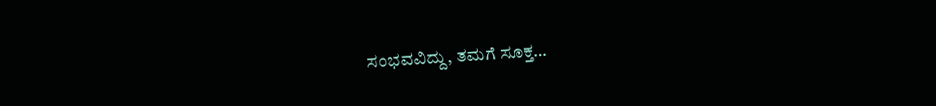ಸಂಭವವಿದ್ದು, ತಮಗೆ ಸೂಕ್ತ…